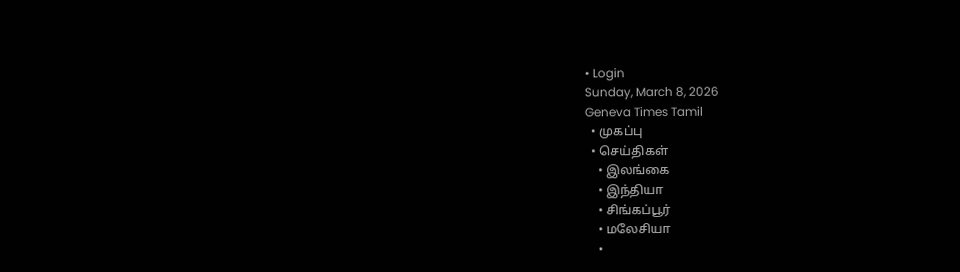• Login
Sunday, March 8, 2026
Geneva Times Tamil
  • முகப்பு
  • செய்திகள்
    • இலங்கை
    • இந்தியா
    • சிங்கப்பூர்
    • மலேசியா
    •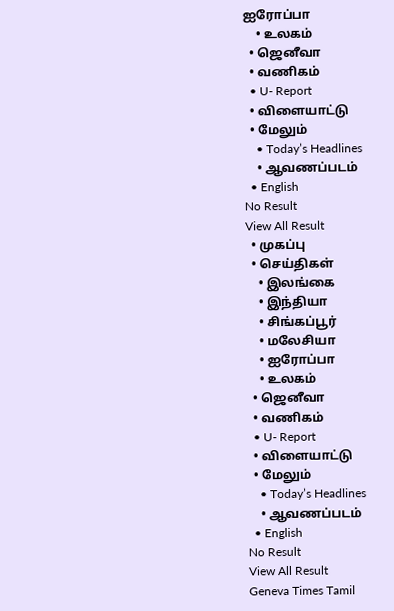ஐரோப்பா
    • உலகம்
  • ஜெனீவா
  • வணிகம்
  • U- Report
  • விளையாட்டு
  • மேலும்
    • Today’s Headlines
    • ஆவணப்படம்
  • English
No Result
View All Result
  • முகப்பு
  • செய்திகள்
    • இலங்கை
    • இந்தியா
    • சிங்கப்பூர்
    • மலேசியா
    • ஐரோப்பா
    • உலகம்
  • ஜெனீவா
  • வணிகம்
  • U- Report
  • விளையாட்டு
  • மேலும்
    • Today’s Headlines
    • ஆவணப்படம்
  • English
No Result
View All Result
Geneva Times Tamil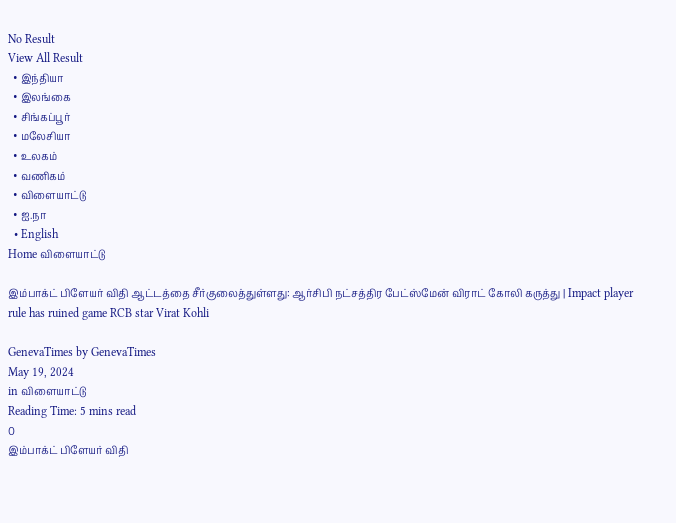No Result
View All Result
  • இந்தியா
  • இலங்கை
  • சிங்கப்பூர்
  • மலேசியா
  • உலகம்
  • வணிகம்
  • விளையாட்டு
  • ஐ.நா
  • English
Home விளையாட்டு

இம்பாக்ட் பிளேயர் விதி ஆட்டத்தை சீர்குலைத்துள்ளது: ஆர்சிபி நட்சத்திர பேட்ஸ்மேன் விராட் கோலி கருத்து | Impact player rule has ruined game RCB star Virat Kohli

GenevaTimes by GenevaTimes
May 19, 2024
in விளையாட்டு
Reading Time: 5 mins read
0
இம்பாக்ட் பிளேயர் விதி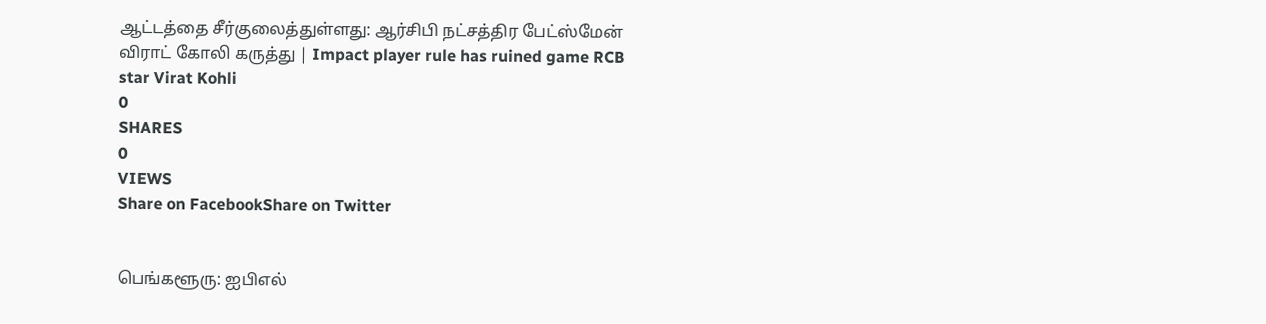ஆட்டத்தை சீர்குலைத்துள்ளது: ஆர்சிபி நட்சத்திர பேட்ஸ்மேன் விராட் கோலி கருத்து | Impact player rule has ruined game RCB star Virat Kohli
0
SHARES
0
VIEWS
Share on FacebookShare on Twitter


பெங்களூரு: ஐபிஎல்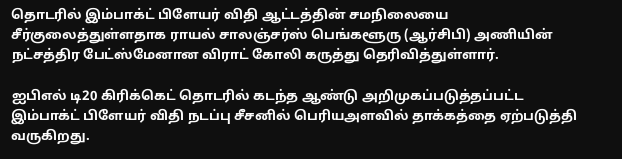தொடரில் இம்பாக்ட் பிளேயர் விதி ஆட்டத்தின் சமநிலையை சீர்குலைத்துள்ளதாக ராயல் சாலஞ்சர்ஸ் பெங்களூரு (ஆர்சிபி) அணியின் நட்சத்திர பேட்ஸ்மேனான விராட் கோலி கருத்து தெரிவித்துள்ளார்.

ஐபிஎல் டி20 கிரிக்கெட் தொடரில் கடந்த ஆண்டு அறிமுகப்படுத்தப்பட்ட இம்பாக்ட் பிளேயர் விதி நடப்பு சீசனில் பெரியஅளவில் தாக்கத்தை ஏற்படுத்தி வருகிறது.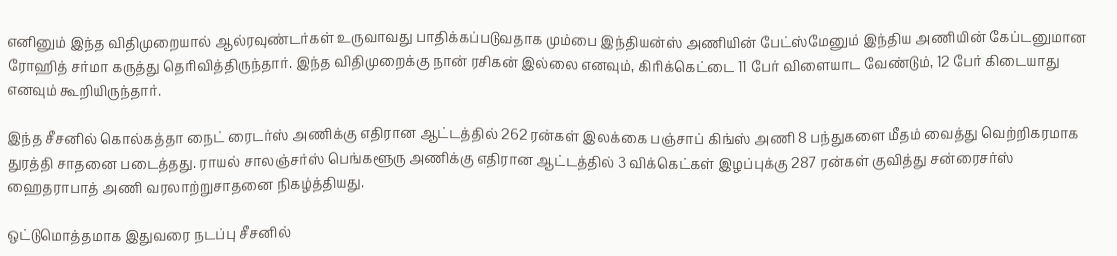எனினும் இந்த விதிமுறையால் ஆல்ரவுண்டர்கள் உருவாவது பாதிக்கப்படுவதாக மும்பை இந்தியன்ஸ் அணியின் பேட்ஸ்மேனும் இந்திய அணியின் கேப்டனுமான ரோஹித் சர்மா கருத்து தெரிவித்திருந்தார். இந்த விதிமுறைக்கு நான் ரசிகன் இல்லை எனவும், கிரிக்கெட்டை 11 பேர் விளையாட வேண்டும், 12 பேர் கிடையாது எனவும் கூறியிருந்தார்.

இந்த சீசனில் கொல்கத்தா நைட் ரைடர்ஸ் அணிக்கு எதிரான ஆட்டத்தில் 262 ரன்கள் இலக்கை பஞ்சாப் கிங்ஸ் அணி 8 பந்துகளை மீதம் வைத்து வெற்றிகரமாக துரத்தி சாதனை படைத்தது. ராயல் சாலஞ்சர்ஸ் பெங்களூரு அணிக்கு எதிரான ஆட்டத்தில் 3 விக்கெட்கள் இழப்புக்கு 287 ரன்கள் குவித்து சன்ரைசர்ஸ் ஹைதராபாத் அணி வரலாற்றுசாதனை நிகழ்த்தியது.

ஒட்டுமொத்தமாக இதுவரை நடப்பு சீசனில்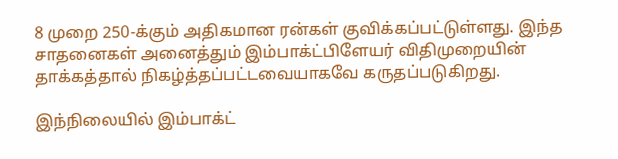8 முறை 250-க்கும் அதிகமான ரன்கள் குவிக்கப்பட்டுள்ளது. இந்த சாதனைகள் அனைத்தும் இம்பாக்ட்பிளேயர் விதிமுறையின் தாக்கத்தால் நிகழ்த்தப்பட்டவையாகவே கருதப்படுகிறது.

இந்நிலையில் இம்பாக்ட்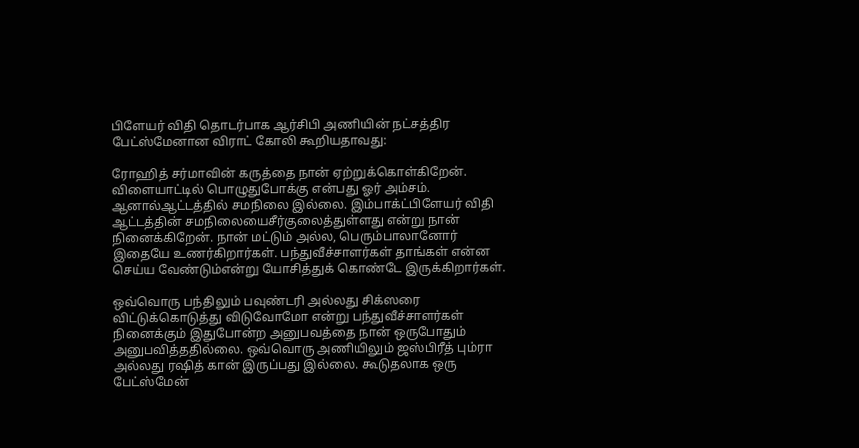பிளேயர் விதி தொடர்பாக ஆர்சிபி அணியின் நட்சத்திர பேட்ஸ்மேனான விராட் கோலி கூறியதாவது:

ரோஹித் சர்மாவின் கருத்தை நான் ஏற்றுக்கொள்கிறேன். விளையாட்டில் பொழுதுபோக்கு என்பது ஓர் அம்சம். ஆனால்ஆட்டத்தில் சமநிலை இல்லை. இம்பாக்ட்பிளேயர் விதி ஆட்டத்தின் சமநிலையைசீர்குலைத்துள்ளது என்று நான் நினைக்கிறேன். நான் மட்டும் அல்ல, பெரும்பாலானோர் இதையே உணர்கிறார்கள். பந்துவீச்சாளர்கள் தாங்கள் என்ன செய்ய வேண்டும்என்று யோசித்துக் கொண்டே இருக்கிறார்கள்.

ஒவ்வொரு பந்திலும் பவுண்டரி அல்லது சிக்ஸரை விட்டுக்கொடுத்து விடுவோமோ என்று பந்துவீச்சாளர்கள் நினைக்கும் இதுபோன்ற அனுபவத்தை நான் ஒருபோதும் அனுபவித்ததில்லை. ஒவ்வொரு அணியிலும் ஜஸ்பிரீத் பும்ரா அல்லது ரஷித் கான் இருப்பது இல்லை. கூடுதலாக ஒரு பேட்ஸ்மேன்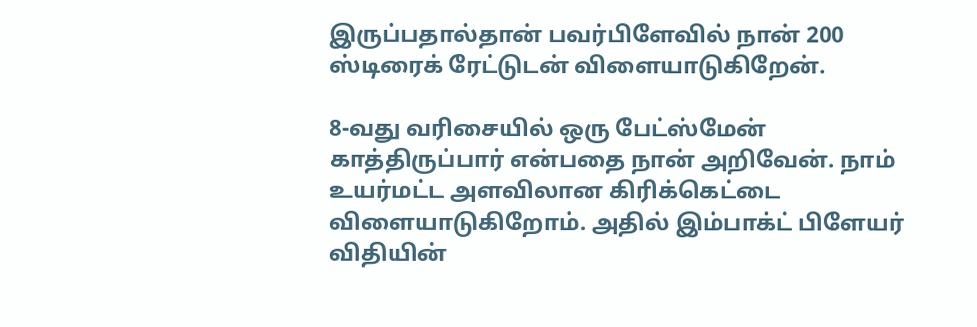இருப்பதால்தான் பவர்பிளேவில் நான் 200 ஸ்டிரைக் ரேட்டுடன் விளையாடுகிறேன்.

8-வது வரிசையில் ஒரு பேட்ஸ்மேன் காத்திருப்பார் என்பதை நான் அறிவேன். நாம் உயர்மட்ட அளவிலான கிரிக்கெட்டை விளையாடுகிறோம். அதில் இம்பாக்ட் பிளேயர் விதியின்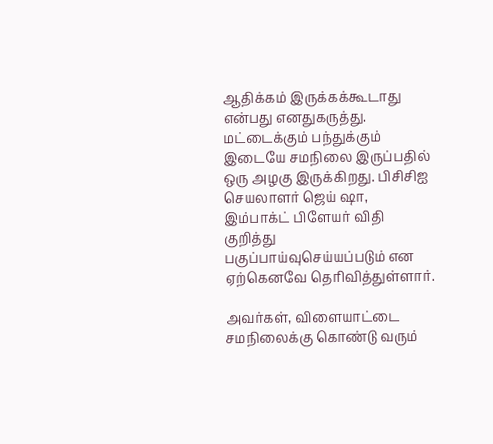ஆதிக்கம் இருக்கக்கூடாது என்பது எனதுகருத்து. மட்டைக்கும் பந்துக்கும் இடையே சமநிலை இருப்பதில் ஒரு அழகு இருக்கிறது. பிசிசிஐ செயலாளர் ஜெய் ஷா, இம்பாக்ட் பிளேயர் விதி குறித்து பகுப்பாய்வுசெய்யப்படும் என ஏற்கெனவே தெரிவித்துள்ளார்.

அவர்கள், விளையாட்டை சமநிலைக்கு கொண்டு வரும்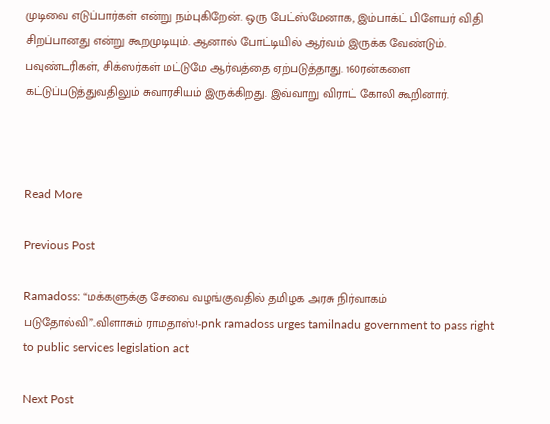முடிவை எடுப்பார்கள் என்று நம்புகிறேன். ஒரு பேட்ஸ்மேனாக, இம்பாக்ட் பிளேயர் விதி சிறப்பானது என்று கூறமுடியும். ஆனால் போட்டியில் ஆர்வம் இருக்க வேண்டும். பவுண்டரிகள், சிக்ஸர்கள் மட்டுமே ஆர்வத்தை ஏற்படுத்தாது. 160ரன்களை கட்டுப்படுத்துவதிலும் சுவாரசியம் இருக்கிறது. இவ்வாறு விராட் கோலி கூறினார்.



Read More

Previous Post

Ramadoss: “மக்களுக்கு சேவை வழங்குவதில் தமிழக அரசு நிர்வாகம் படுதோல்வி”..விளாசும் ராமதாஸ்!-pnk ramadoss urges tamilnadu government to pass right to public services legislation act

Next Post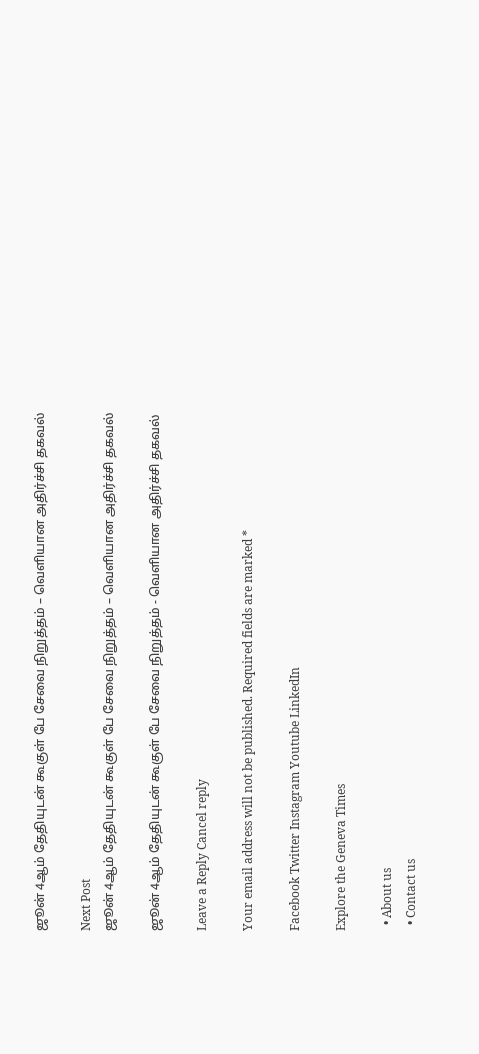ஜூன் 4ஆம் தேதியுடன் கூகுள் பே சேவை நிறுத்தம் – வெளியான அதிர்ச்சி தகவல்

Next Post
ஜூன் 4ஆம் தேதியுடன் கூகுள் பே சேவை நிறுத்தம் – வெளியான அதிர்ச்சி தகவல்

ஜூன் 4ஆம் தேதியுடன் கூகுள் பே சேவை நிறுத்தம் - வெளியான அதிர்ச்சி தகவல்

Leave a Reply Cancel reply

Your email address will not be published. Required fields are marked *

Facebook Twitter Instagram Youtube LinkedIn

Explore the Geneva Times

  • About us
  • Contact us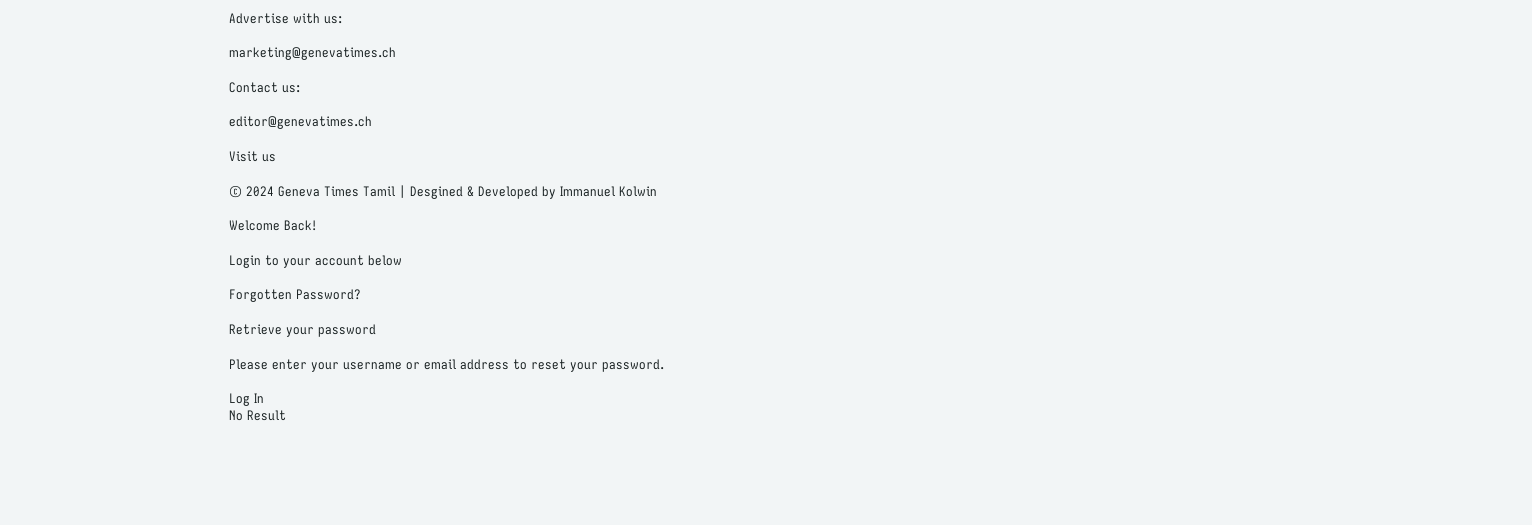Advertise with us:

marketing@genevatimes.ch

Contact us:

editor@genevatimes.ch

Visit us

© 2024 Geneva Times Tamil | Desgined & Developed by Immanuel Kolwin

Welcome Back!

Login to your account below

Forgotten Password?

Retrieve your password

Please enter your username or email address to reset your password.

Log In
No Result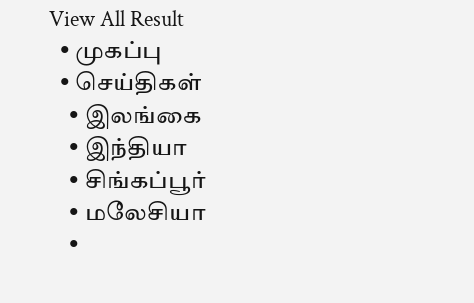View All Result
  • முகப்பு
  • செய்திகள்
    • இலங்கை
    • இந்தியா
    • சிங்கப்பூர்
    • மலேசியா
    •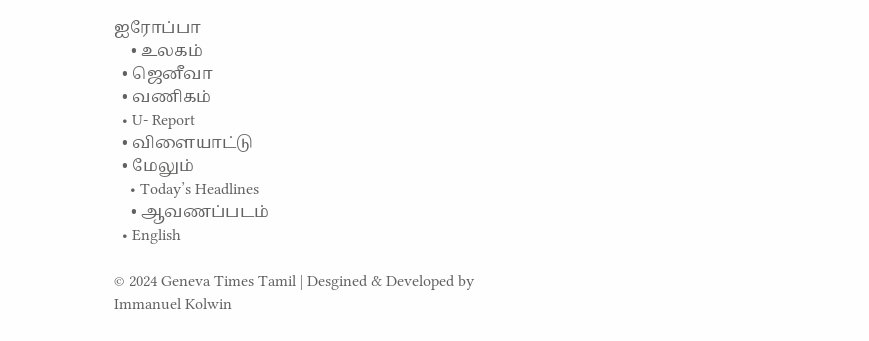ஐரோப்பா
    • உலகம்
  • ஜெனீவா
  • வணிகம்
  • U- Report
  • விளையாட்டு
  • மேலும்
    • Today’s Headlines
    • ஆவணப்படம்
  • English

© 2024 Geneva Times Tamil | Desgined & Developed by Immanuel Kolwin